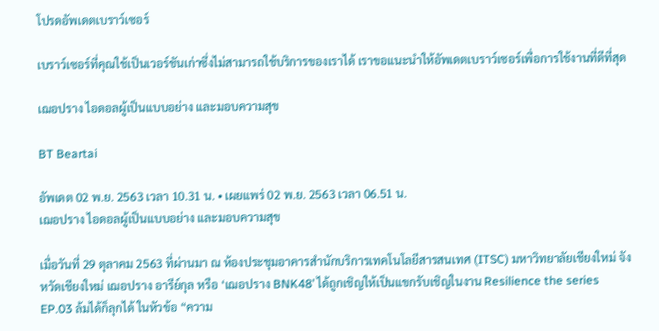โปรดอัพเดตเบราว์เซอร์

เบราว์เซอร์ที่คุณใช้เป็นเวอร์ชันเก่าซึ่งไม่สามารถใช้บริการของเราได้ เราขอแนะนำให้อัพเดตเบราว์เซอร์เพื่อการใช้งานที่ดีที่สุด

เฌอปราง ไอดอลผู้เป็นแบบอย่าง และมอบความสุข

BT Beartai

อัพเดต 02 พ.ย. 2563 เวลา 10.31 น. • เผยแพร่ 02 พ.ย. 2563 เวลา 06.51 น.
เฌอปราง ไอดอลผู้เป็นแบบอย่าง และมอบความสุข

เมื่อวันที่ 29 ตุลาคม 2563 ที่ผ่านมา ณ ห้องประชุมอาคารสำนักบริการเทคโนโลยีสารสนเทศ (ITSC) มหาวิทยาลัยเชียงใหม่ จังหวัดเชียงใหม่ เฌอปราง อารีย์กุล หรือ ‘เฌอปราง BNK48’ ได้ถูกเชิญให้เป็นแขกรับเชิญในงาน Resilience the series EP.03 ล้มได้ก็ลุกได้ ในหัวข้อ “ความ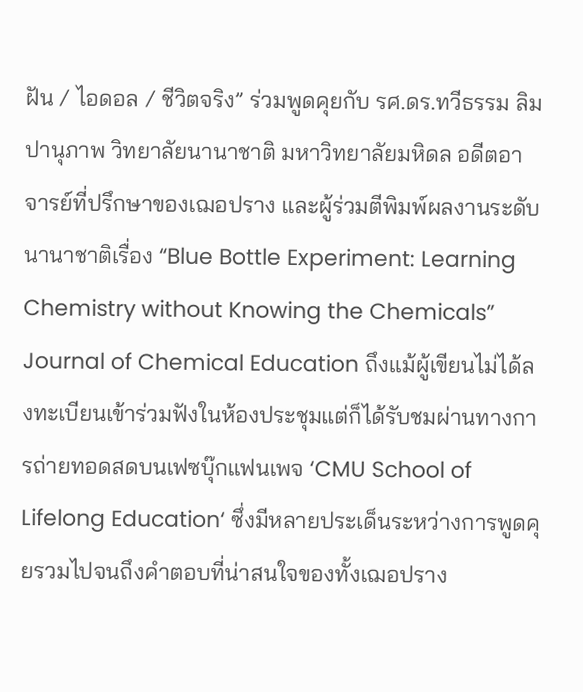ฝัน / ไอดอล / ชีวิตจริง” ร่วมพูดคุยกับ รศ.ดร.ทวีธรรม ลิมปานุภาพ วิทยาลัยนานาชาติ มหาวิทยาลัยมหิดล อดีตอาจารย์ที่ปรึกษาของเฌอปราง และผู้ร่วมตีพิมพ์ผลงานระดับนานาชาติเรื่อง “Blue Bottle Experiment: Learning Chemistry without Knowing the Chemicals” Journal of Chemical Education ถึงแม้ผู้เขียนไม่ได้ลงทะเบียนเข้าร่วมฟังในห้องประชุมแต่ก็ได้รับชมผ่านทางการถ่ายทอดสดบนเฟซบุ๊กแฟนเพจ ‘CMU School of Lifelong Education‘ ซึ่งมีหลายประเด็นระหว่างการพูดคุยรวมไปจนถึงคำตอบที่น่าสนใจของทั้งเฌอปราง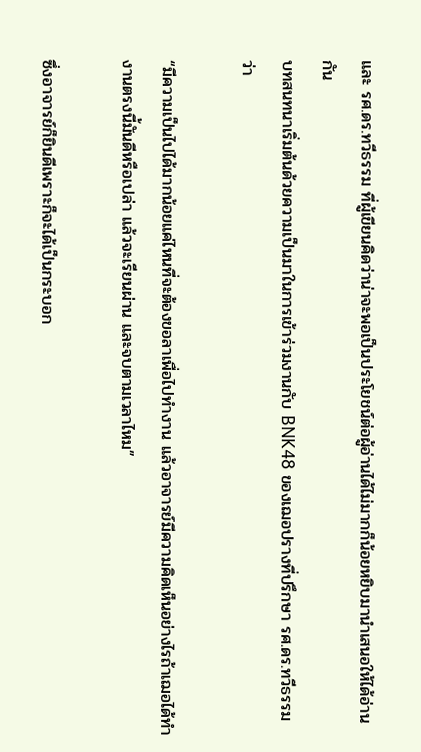และ รศ.ดร.ทวีธรรม ที่ผู้เขียนคิดว่าน่าจะพอเป็นประโยชน์ต่อผู้อ่านได้ไม่มากก็น้อยหยิบมานำเสนอให้ได้อ่านกัน
บทสนทนาเริ่มต้นด้วยความเป็นมาในการเข้าร่วมงานกับ BNK48 ของเฌอปรางที่ปรึกษา รศ.ดร.ทวีธรรม ว่า

“มีความเป็นไปได้มากน้อยแค่ไหนที่จะต้องขอลาเพื่อไปทำงาน แล้วอาจารย์มีความคิดเห็นอย่างไรถ้าเฌอได้ทำงานตรงนี้มันดีหรือเปล่า แล้วจะเรียนผ่าน และจบตามเวลาไหม”

ซึ่งอาจารย์ก็ยินดีเพราะก็จะได้เป็นกระบอก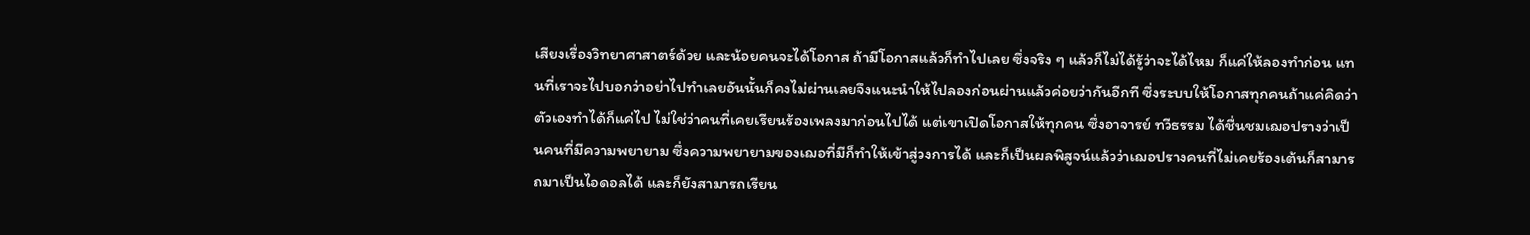เสียงเรื่องวิทยาศาสาตร์ด้วย และน้อยคนจะได้โอกาส ถ้ามีโอกาสแล้วก็ทำไปเลย ซึ่งจริง ๆ แล้วก็ไม่ได้รู้ว่าจะได้ไหม ก็แค่ให้ลองทำก่อน แทนที่เราจะไปบอกว่าอย่าไปทำเลยอันนั้นก็คงไม่ผ่านเลยจึงแนะนำให้ไปลองก่อนผ่านแล้วค่อยว่ากันอีกที ซึ่งระบบให้โอกาสทุกคนถ้าแค่คิดว่าตัวเองทำได้ก็แค่ไป ไม่ใช่ว่าคนที่เคยเรียนร้องเพลงมาก่อนไปได้ แต่เขาเปิดโอกาสให้ทุกคน ซึ่งอาจารย์ ทวีธรรม ได้ชื่นชมเฌอปรางว่าเป็นคนที่มีความพยายาม ซึ่งความพยายามของเฌอที่มีก็ทำให้เข้าสู่วงการได้ และก็เป็นผลพิสูจน์แล้วว่าเฌอปรางคนที่ไม่เคยร้องเต้นก็สามารถมาเป็นไอดอลได้ และก็ยังสามารถเรียน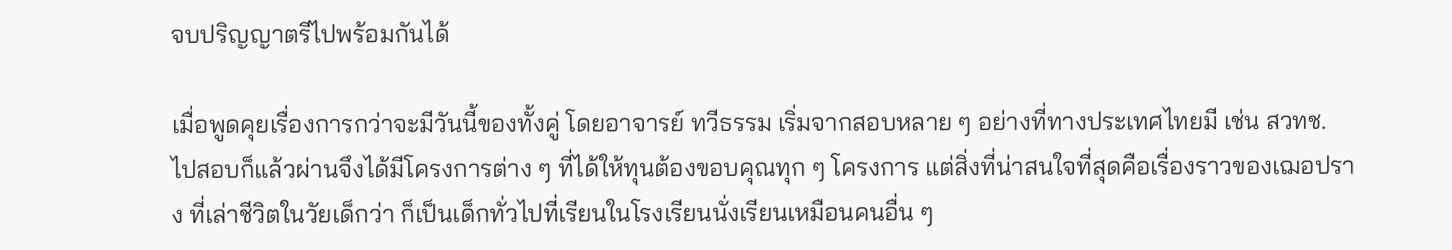จบปริญญาตรีไปพร้อมกันได้

เมื่อพูดคุยเรื่องการกว่าจะมีวันนี้ของทั้งคู่ โดยอาจารย์ ทวีธรรม เริ่มจากสอบหลาย ๆ อย่างที่ทางประเทศไทยมี เช่น สวทช. ไปสอบก็แล้วผ่านจึงได้มีโครงการต่าง ๆ ที่ได้ให้ทุนต้องขอบคุณทุก ๆ โครงการ แต่สิ่งที่น่าสนใจที่สุดคือเรื่องราวของเฌอปราง ที่เล่าชีวิตในวัยเด็กว่า ก็เป็นเด็กทั่วไปที่เรียนในโรงเรียนนั่งเรียนเหมือนคนอื่น ๆ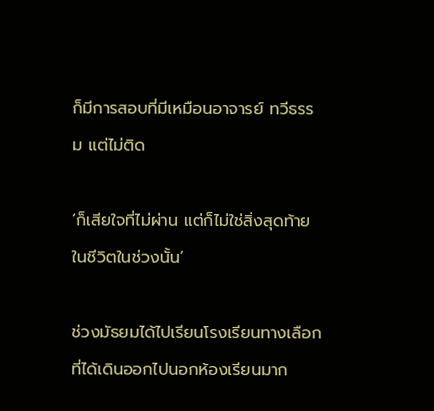ก็มีการสอบที่มีเหมือนอาจารย์ ทวีธรรม แต่ไม่ติด

‘ก็เสียใจที่ไม่ผ่าน แต่ก็ไม่ใช่สิ่งสุดท้ายในชีวิตในช่วงนั้น’

ช่วงมัธยมได้ไปเรียนโรงเรียนทางเลือก ที่ได้เดินออกไปนอกห้องเรียนมาก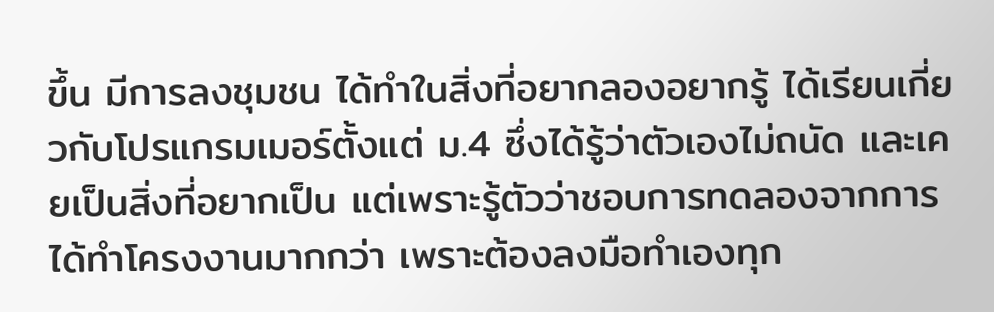ขึ้น มีการลงชุมชน ได้ทำในสิ่งที่อยากลองอยากรู้ ได้เรียนเกี่ยวกับโปรแกรมเมอร์ตั้งแต่ ม.4 ซึ่งได้รู้ว่าตัวเองไม่ถนัด และเคยเป็นสิ่งที่อยากเป็น แต่เพราะรู้ตัวว่าชอบการทดลองจากการได้ทำโครงงานมากกว่า เพราะต้องลงมือทำเองทุก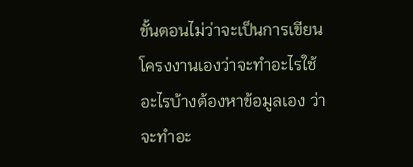ขั้นตอนไม่ว่าจะเป็นการเขียนโครงงานเองว่าจะทำอะไรใช้อะไรบ้างต้องหาข้อมูลเอง ว่าจะทำอะ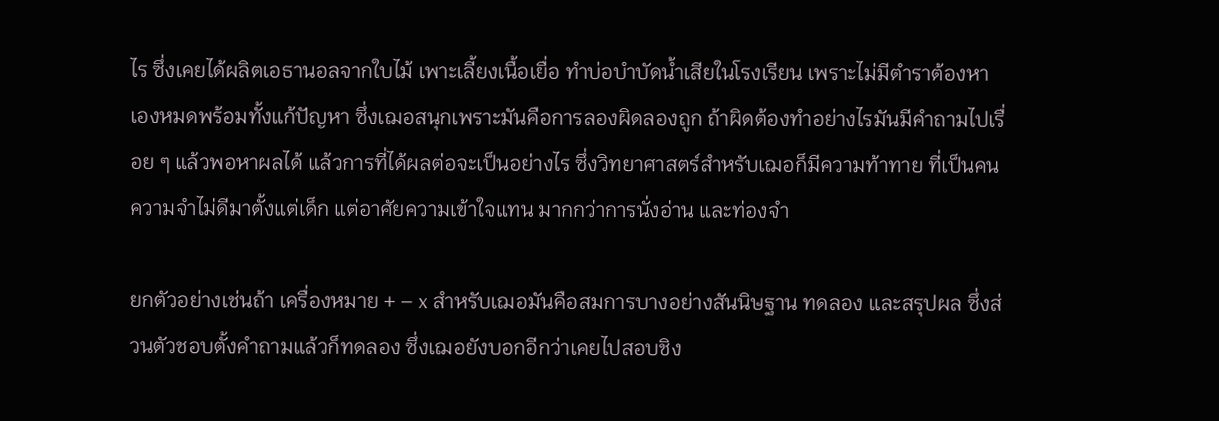ไร ซึ่งเคยได้ผลิตเอธานอลจากใบไม้ เพาะเลี้ยงเนื้อเยื่อ ทำบ่อบำบัดน้ำเสียในโรงเรียน เพราะไม่มีตำราต้องหาเองหมดพร้อมทั้งแก้ปัญหา ซึ่งเฌอสนุกเพราะมันคือการลองผิดลองถูก ถ้าผิดต้องทำอย่างไรมันมีคำถามไปเรื่อย ๆ แล้วพอหาผลได้ แล้วการที่ได้ผลต่อจะเป็นอย่างไร ซึ่งวิทยาศาสตร์สำหรับเฌอก็มีความท้าทาย ที่เป็นคนความจำไม่ดีมาตั้งแต่เด็ก แต่อาศัยความเข้าใจแทน มากกว่าการนั่งอ่าน และท่องจำ

ยกตัวอย่างเช่นถ้า เครื่องหมาย + – x สำหรับเฌอมันคือสมการบางอย่างสันนิษฐาน ทดลอง และสรุปผล ซึ่งส่วนตัวชอบตั้งคำถามแล้วก็ทดลอง ซึ่งเฌอยังบอกอีกว่าเคยไปสอบชิง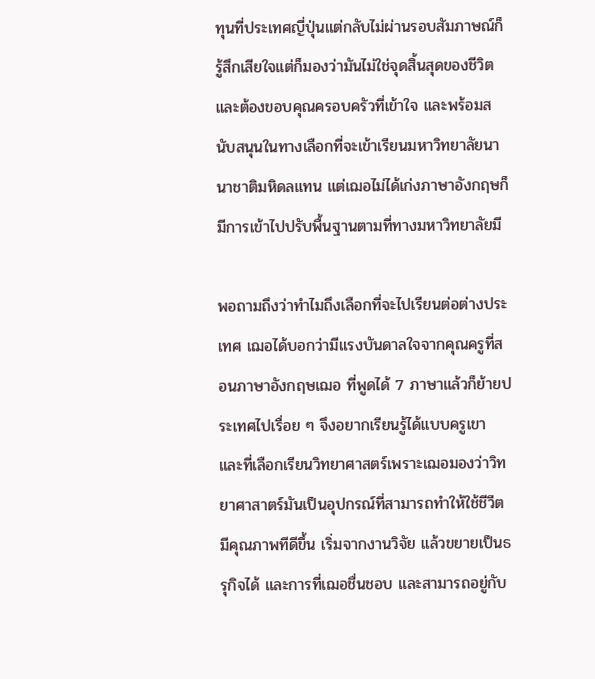ทุนที่ประเทศญี่ปุ่นแต่กลับไม่ผ่านรอบสัมภาษณ์ก็รู้สึกเสียใจแต่ก็มองว่ามันไม่ใช่จุดสิ้นสุดของชีวิต และต้องขอบคุณครอบครัวที่เข้าใจ และพร้อมสนับสนุนในทางเลือกที่จะเข้าเรียนมหาวิทยาลัยนานาชาติมหิดลแทน แต่เฌอไม่ได้เก่งภาษาอังกฤษก็มีการเข้าไปปรับพื้นฐานตามที่ทางมหาวิทยาลัยมี

พอถามถึงว่าทำไมถึงเลือกที่จะไปเรียนต่อต่างประเทศ เฌอได้บอกว่ามีแรงบันดาลใจจากคุณครูที่สอนภาษาอังกฤษเฌอ ที่พูดได้ 7 ภาษาแล้วก็ย้ายประเทศไปเรื่อย ๆ จึงอยากเรียนรู้ได้แบบครูเขา และที่เลือกเรียนวิทยาศาสตร์เพราะเฌอมองว่าวิทยาศาสาตร์มันเป็นอุปกรณ์ที่สามารถทำให้ใช้ชีวีตมีคุณภาพทีดีขึ้น เริ่มจากงานวิจัย แล้วขยายเป็นธรุกิจได้ และการที่เฌอชื่นชอบ และสามารถอยู่กับ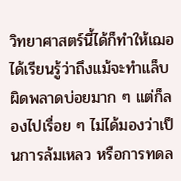วิทยาศาสตร์นี้ได้ก็ทำให้เฌอได้เรียนรู้ว่าถึงแม้จะทำแล็บผิดพลาดบ่อยมาก ๆ แต่ก็ลองไปเรื่อย ๆ ไม่ได้มองว่าเป็นการล้มเหลว หรือการทดล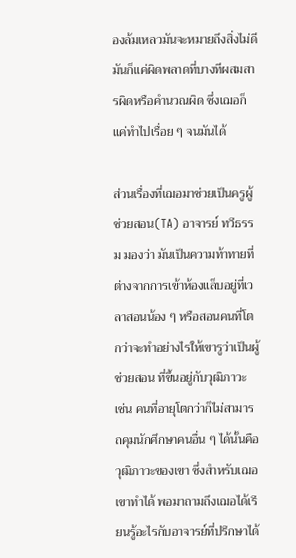องล้มเหลวมันจะหมายถึงสิ่งไม่ดี มันก็แค่ผิดพลาดที่บางทีผสมสารผิดหรือคำนวณผิด ซึ่งเฌอก็แค่ทำไปเรื่อย ๆ จนมันได้

ส่วนเรื่องที่เฌอมาช่วยเป็นครูผู้ช่วยสอน(TA) อาจารย์ ทวีธรรม มองว่า มันเป็นความท้าทายที่ต่างจากการเข้าห้องแล็บอยู่ที่เวลาสอนน้อง ๆ หรือสอนคนที่โตกว่าจะทำอย่างไรให้เขารูว่าเป็นผู้ช่วยสอน ที่ขึ้นอยู่กับวุฒิภาวะ เช่น คนที่อายุโตกว่าก็ไม่สามารถคุมนักศึกษาคนอื่น ๆ ได้นั้นคือวุฒิภาวะของเขา ซึ่งสำหรับเฌอเขาทำได้ พอมาถามถึงเฌอได้เรียนรู้อะไรกับอาจารย์ที่ปรึกษาได้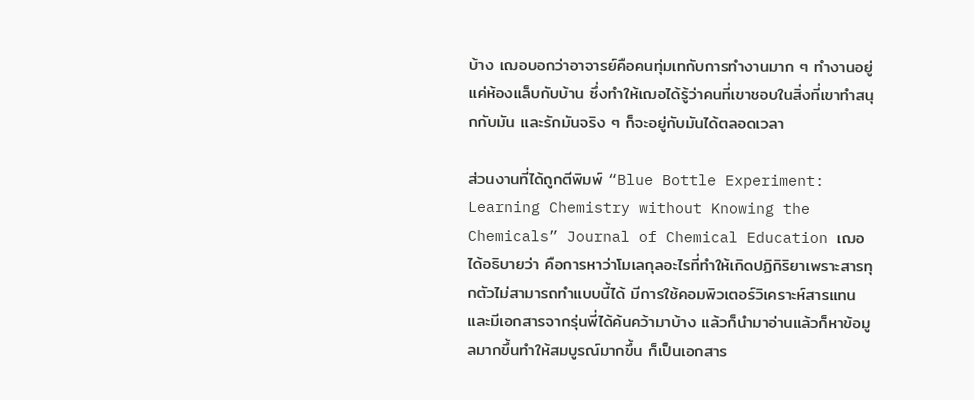บ้าง เฌอบอกว่าอาจารย์คือคนทุ่มเทกับการทำงานมาก ๆ ทำงานอยู่แค่ห้องแล็บกับบ้าน ซึ่งทำให้เฌอได้รู้ว่าคนที่เขาชอบในสิ่งที่เขาทำสนุกกับมัน และรักมันจริง ๆ ก็จะอยู่กับมันได้ตลอดเวลา

ส่วนงานที่ได้ถูกตีพิมพ์ “Blue Bottle Experiment: Learning Chemistry without Knowing the Chemicals” Journal of Chemical Education เฌอได้อธิบายว่า คือการหาว่าโมเลกุลอะไรที่ทำให้เกิดปฏิกิริยาเพราะสารทุกตัวไม่สามารถทำแบบนี้ได้ มีการใช้คอมพิวเตอร์วิเคราะห์สารแทน และมีเอกสารจากรุ่นพี่ได้ค้นคว้ามาบ้าง แล้วก็นำมาอ่านแล้วก็หาข้อมูลมากขึ้นทำให้สมบูรณ์มากขึ้น ก็เป็นเอกสาร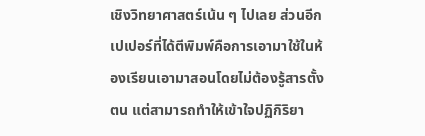เชิงวิทยาศาสตร์เน้น ๆ ไปเลย ส่วนอีกเปเปอร์ที่ได้ตีพิมพ์คือการเอามาใช้ในห้องเรียนเอามาสอนโดยไม่ต้องรู้สารตั้งตน แต่สามารถทำให้เข้าใจปฏิกิริยา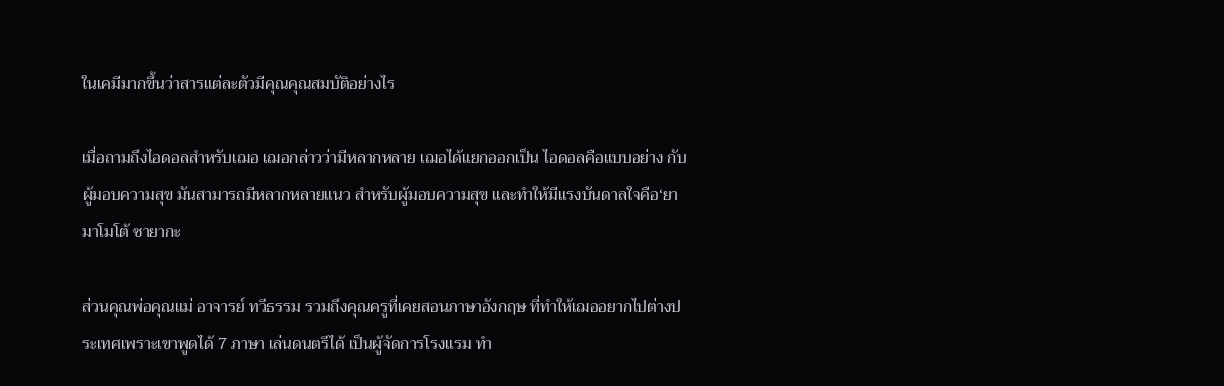ในเคมีมากขึ้นว่าสารแต่ละตัวมีคุณคุณสมบัติอย่างไร

เมื่อถามถึงไอดอลสำหรับเฌอ เฌอกล่าวว่ามีหลากหลาย เฌอได้แยกออกเป็น ไอดอลคือแบบอย่าง กับผู้มอบความสุข มันสามารถมีหลากหลายแนว สำหรับผู้มอบความสุข และทำให้มีแรงบันดาลใจคือ‘ยามาโมโต้ ซายากะ

ส่วนคุณพ่อคุณแม่ อาจารย์ ทวีธรรม รวมถึงคุณครูที่เคยสอนภาษาอังกฤษ ที่ทำให้เฌออยากไปต่างประเทศเพราะเขาพูดได้ 7 ภาษา เล่นดนตรีได้ เป็นผู้จัดการโรงแรม ทำ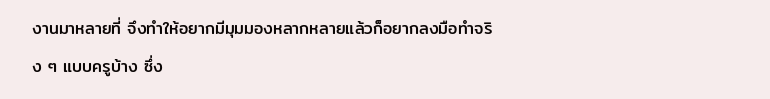งานมาหลายที่ จึงทำให้อยากมีมุมมองหลากหลายแล้วก็อยากลงมือทำจริง ๆ แบบครูบ้าง ซึ่ง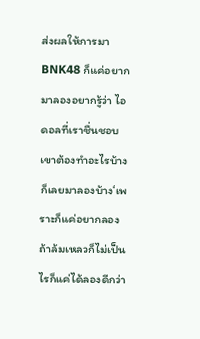ส่งผลให้การมา BNK48 ก็แค่อยากมาลองอยากรู้ว่า ไอดอลที่เราชื่นชอบเขาต้องทำอะไรบ้าง ก็เลยมาลองบ้าง‘เพราะก็แค่อยากลองถ้าล้มเหลวก็ไม่เป็นไรก็แค่ได้ลองดีกว่า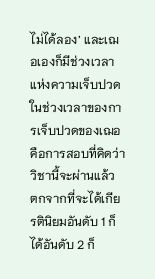ไม่ได้ลอง’ และเฌอเองก็มีช่วงเวลาแห่งความเจ็บปวด ในช่วงเวลาของการเจ็บปวดของเฌอ คือการสอบที่คิดว่าวิชานี้จะผ่านแล้ว ตกจากที่จะได้เกียรตินิยมอันดับ 1 ก็ได้อันดับ 2 ก็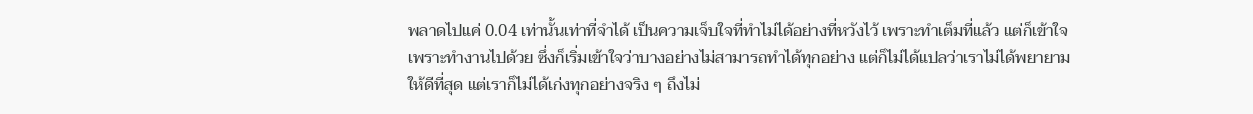พลาดไปแค่ 0.04 เท่านั้นเท่าที่จำได้ เป็นความเจ็บใจที่ทำไม่ได้อย่างที่หวังไว้ เพราะทำเต็มที่แล้ว แต่ก็เข้าใจเพราะทำงานไปด้วย ซึ่งก็เริ่มเข้าใจว่าบางอย่างไม่สามารถทำได้ทุกอย่าง แต่ก็ไม่ได้แปลว่าเราไม่ได้พยายามให้ดีที่สุด แต่เราก็ไม่ได้เก่งทุกอย่างจริง ๆ ถึงไม่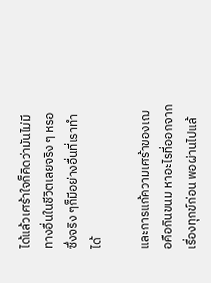ได้แล้วเศร้าใจก็คิดว่ามันไม่มีทางอื่นในชีวิตเลยจริง ๆ หรอ ซึ่งจริง ๆก็มีอย่างอื่นที่เราทำได้

และการแก้ความเศร้าของเฌอคือกินขนม หาอะไรที่ออกจากเรื่องทุกข์ก่อน พอผ่านไปแล้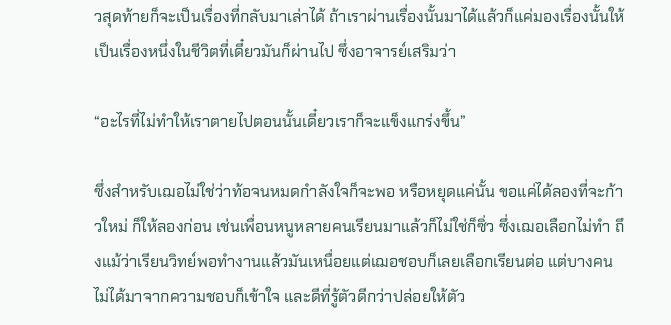วสุดท้ายก็จะเป็นเรื่องที่กลับมาเล่าได้ ถ้าเราผ่านเรื่องนั้นมาได้แล้วก็แค่มองเรื่องนั้นให้เป็นเรื่องหนึ่งในชีวิตที่เดี๋ยวมันก็ผ่านไป ซึ่งอาจารย์เสริมว่า

“อะไรที่ไม่ทำให้เราตายไปตอนนั้นเดี๋ยวเราก็จะแข็งแกร่งขึ้น”

ซึ่งสำหรับเฌอไม่ใช่ว่าท้อจนหมดกำลังใจก็จะพอ หรือหยุดแค่นั้น ขอแค่ได้ลองที่จะก้าวใหม่ ก็ให้ลองก่อน เช่นเพื่อนหนูหลายคนเรียนมาแล้วก็ไม่ใช่ก็ซิ่ว ซึ่งเฌอเลือกไม่ทำ ถึงแม้ว่าเรียนวิทย์พอทำงานแล้วมันเหนื่อยแต่เฌอชอบก็เลยเลือกเรียนต่อ แต่บางคนไม่ได้มาจากความชอบก็เข้าใจ และดีที่รู้ตัวดีกว่าปล่อยให้ตัว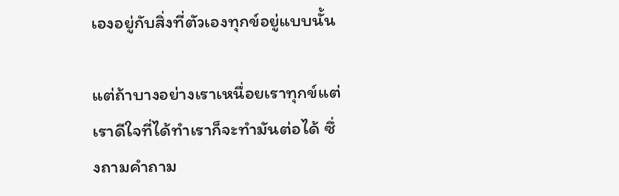เองอยู่กับสิ่งที่ตัวเองทุกข์อยู่แบบนั้น

แต่ถ้าบางอย่างเราเหนื่อยเราทุกข์แต่เราดีใจที่ได้ทำเราก็จะทำมันต่อได้ ซึ่งถามคำถาม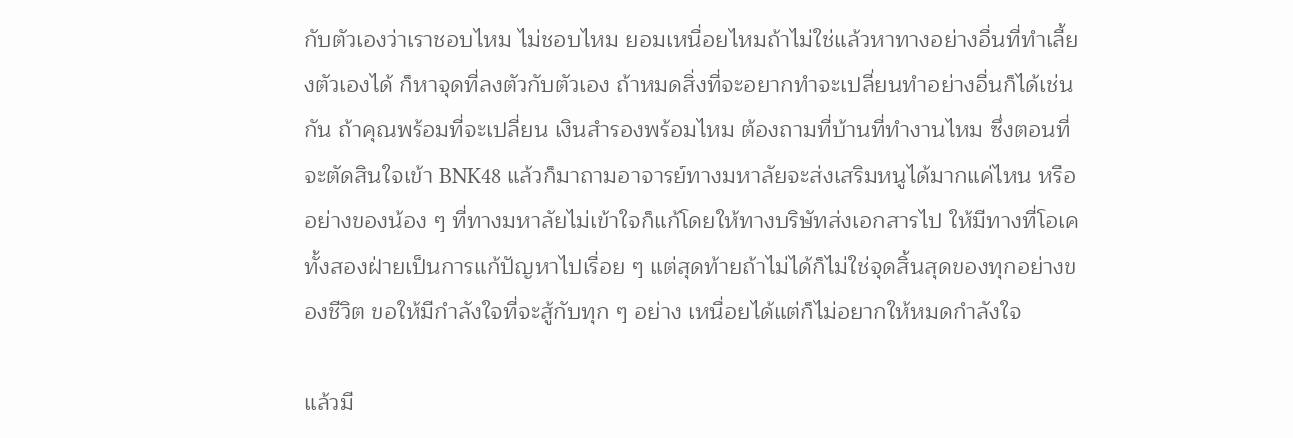กับตัวเองว่าเราชอบไหม ไม่ชอบไหม ยอมเหนื่อยไหมถ้าไม่ใช่แล้วหาทางอย่างอื่นที่ทำเลี้ยงตัวเองได้ ก็หาจุดที่ลงตัวกับตัวเอง ถ้าหมดสิ่งที่จะอยากทำจะเปลี่ยนทำอย่างอื่นก็ได้เช่นกัน ถ้าคุณพร้อมที่จะเปลี่ยน เงินสำรองพร้อมไหม ต้องถามที่บ้านที่ทำงานไหม ซึ่งตอนที่จะตัดสินใจเข้า BNK48 แล้วก็มาถามอาจารย์ทางมหาลัยจะส่งเสริมหนูได้มากแค่ไหน หรืออย่างของน้อง ๆ ที่ทางมหาลัยไม่เข้าใจก็แก้โดยให้ทางบริษัทส่งเอกสารไป ให้มีทางที่โอเคทั้งสองฝ่ายเป็นการแก้ปัญหาไปเรื่อย ๆ แต่สุดท้ายถ้าไม่ได้ก็ไม่ใช่จุดสิ้นสุดของทุกอย่างของชีวิต ขอให้มีกำลังใจที่จะสู้กับทุก ๆ อย่าง เหนื่อยได้แต่ก็ไม่อยากให้หมดกำลังใจ

แล้วมี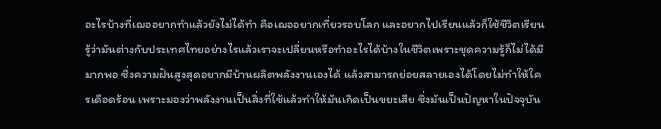อะไรบ้างที่เฌออยากทำแล้วยังไม่ได้ทำ คือเฌออยากเที่ยวรอบโลก และอยากไปเรียนแล้วก็ใช้ชีวิตเรียนรู้ว่ามันต่างกับประเทศไทยอย่างไรแล้วเราจะเปลี่ยนหรือทำอะไรได้บ้างในชีวิตเพราะชุดความรู้ก็ไม่ได้มีมากพอ ซึ่งความฝันสูงสุดอยากมีบ้านผลิตพลังงานเองได้ แล้วสามารถย่อยสลายเองได้โดยไม่ทำให้ใครเดือดร้อน เพราะมองว่าพลังงานเป็นสิ่งที่ใช้แล้วทำให้มันเกิดเป็นขยะเสีย ซึ่งมันเป็นปัญหาในปัจจุบัน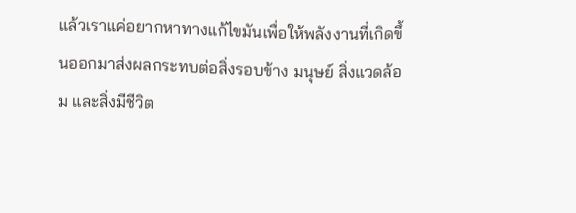แล้วเราแค่อยากหาทางแก้ไขมันเพื่อให้พลังงานที่เกิดขึ้นออกมาส่งผลกระทบต่อสิ่งรอบข้าง มนุษย์ สิ่งแวดล้อม และสิ่งมีชีวิต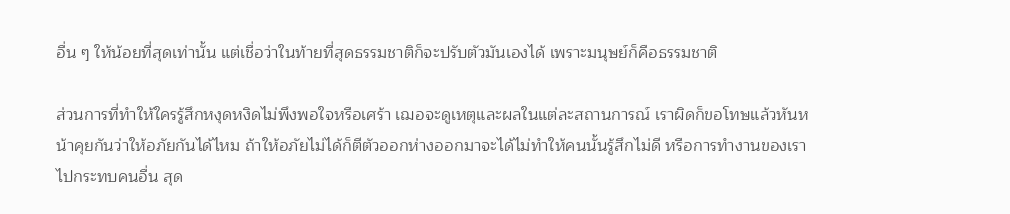อื่น ๆ ให้น้อยที่สุดเท่านั้น แต่เชื่อว่าในท้ายที่สุดธรรมชาติก็จะปรับตัวมันเองได้ เพราะมนุษย์ก็คือธรรมชาติ

ส่วนการที่ทำให้ใครรู้สึกหงุดหงิดไม่พึงพอใจหรือเศร้า เฌอจะดูเหตุและผลในแต่ละสถานการณ์ เราผิดก็ขอโทษแล้วหันหน้าคุยกันว่าให้อภัยกันได้ไหม ถ้าให้อภัยไม่ได้ก็ตีตัวออกห่างออกมาจะได้ไม่ทำให้คนนั้นรู้สึกไม่ดี หรือการทำงานของเราไปกระทบคนอื่น สุด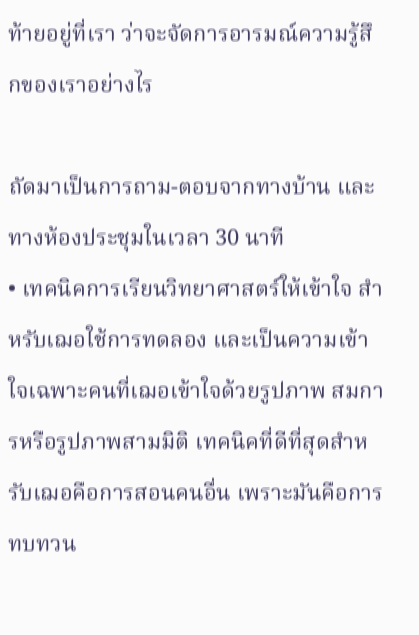ท้ายอยู่ที่เรา ว่าจะจัดการอารมณ์ความรู้สึกของเราอย่างไร

ถัดมาเป็นการถาม-ตอบจากทางบ้าน และทางห้องประชุมในเวลา 30 นาที
• เทคนิคการเรียนวิทยาศาสตร์ให้เข้าใจ สำหรับเฌอใช้การทดลอง และเป็นความเข้าใจเฉพาะคนที่เฌอเข้าใจด้วยรูปภาพ สมการหรือรูปภาพสามมิติ เทคนิคที่ดีที่สุดสำหรับเฌอคือการสอนคนอื่น เพราะมันคือการทบทวน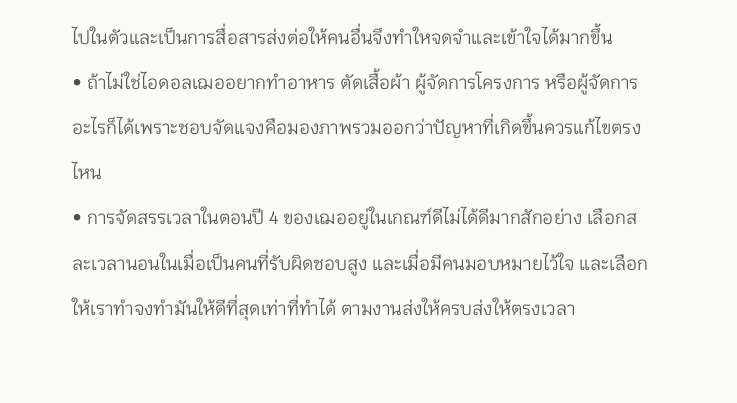ไปในตัวและเป็นการสื่อสารส่งต่อให้คนอื่นจึงทำใหจดจำและเข้าใจได้มากขึ้น
• ถ้าไม่ใช่ไอดอลเฌออยากทำอาหาร ตัดเสื้อผ้า ผู้จัดการโครงการ หรือผู้จัดการอะไรก็ได้เพราะชอบจัดแจงคือมองภาพรวมออกว่าปัญหาที่เกิดขึ้นควรแก้ไขตรงไหน
• การจัดสรรเวลาในตอนปี 4 ของเฌออยู่ในเกณฑ์ดีไม่ได้ดีมากสักอย่าง เลือกสละเวลานอนในเมื่อเป็นคนที่รับผิดชอบสูง และเมื่อมีคนมอบหมายไว้ใจ และเลือกให้เราทำจงทำมันให้ดีที่สุดเท่าที่ทำได้ ตามงานส่งให้ครบส่งให้ตรงเวลา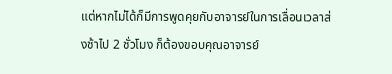แต่หากไม่ได้ก็มีการพูดคุยกับอาจารย์ในการเลื่อนเวลาส่งช้าไป 2 ชั่วโมง ก็ต้องขอบคุณอาจารย์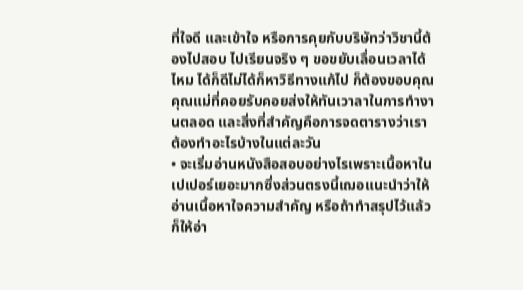ที่ใจดี และเข้าใจ หรือการคุยกับบริษัทว่าวิชานี้ต้องไปสอบ ไปเรียนจริง ๆ ขอขยับเลื่อนเวลาได้ไหม ได้ก็ดีไม่ได้ก็หาวิธีทางแก้ไป ก็ต้องขอบคุณคุณแม่ที่คอยรับคอยส่งให้ทันเวาลาในการทำงานตลอด และสิ่งที่สำคัญคือการจดตารางว่าเราต้องทำอะไรบ้างในแต่ละวัน
• จะเริ่มอ่านหนังสือสอบอย่างไรเพราะเนื้อหาในเปเปอร์เยอะมากซึ่งส่วนตรงนี้เฌอแนะนำว่าให้อ่านเนื้อหาใจความสำคัญ หรือถ้าทำสรุปไว้แล้วก็ให้อ่า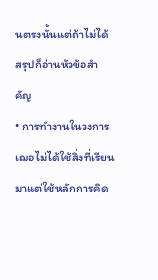นตรงนั้นแต่ถ้าไม่ได้สรุปก็อ่านหัวข้อสำคัญ
• การทำงานในวงการเฌอไม่ได้ใช้สิ่งที่เรียนมาแต่ใช้หลักการคิด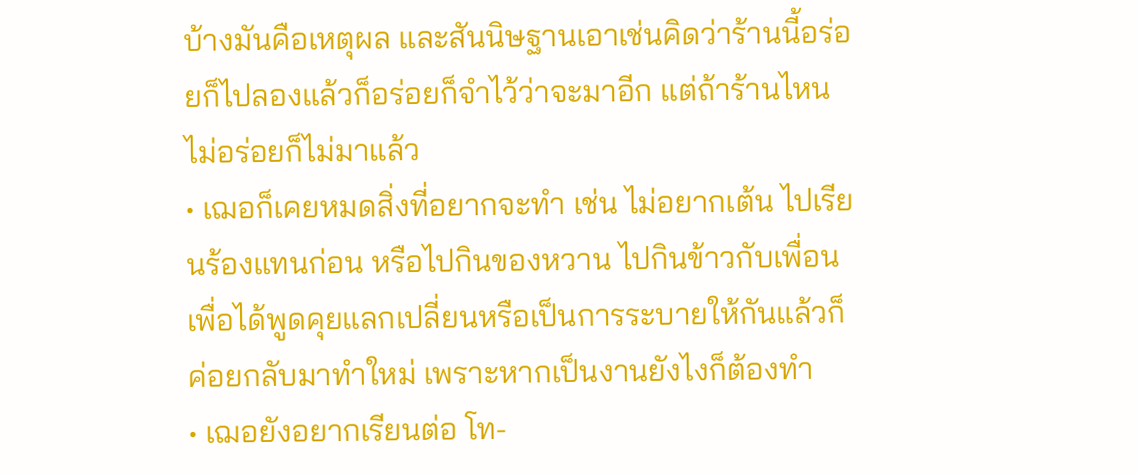บ้างมันคือเหตุผล และสันนิษฐานเอาเช่นคิดว่าร้านนี้อร่อยก็ไปลองแล้วก็อร่อยก็จำไว้ว่าจะมาอีก แต่ถ้าร้านไหนไม่อร่อยก็ไม่มาแล้ว
• เฌอก็เคยหมดสิ่งที่อยากจะทำ เช่น ไม่อยากเต้น ไปเรียนร้องแทนก่อน หรือไปกินของหวาน ไปกินข้าวกับเพื่อนเพื่อได้พูดคุยแลกเปลี่ยนหรือเป็นการระบายให้กันแล้วก็ค่อยกลับมาทำใหม่ เพราะหากเป็นงานยังไงก็ต้องทำ
• เฌอยังอยากเรียนต่อ โท-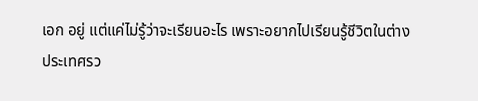เอก อยู่ แต่แค่ไม่รู้ว่าจะเรียนอะไร เพราะอยากไปเรียนรู้ชีวิตในต่างประเทศรว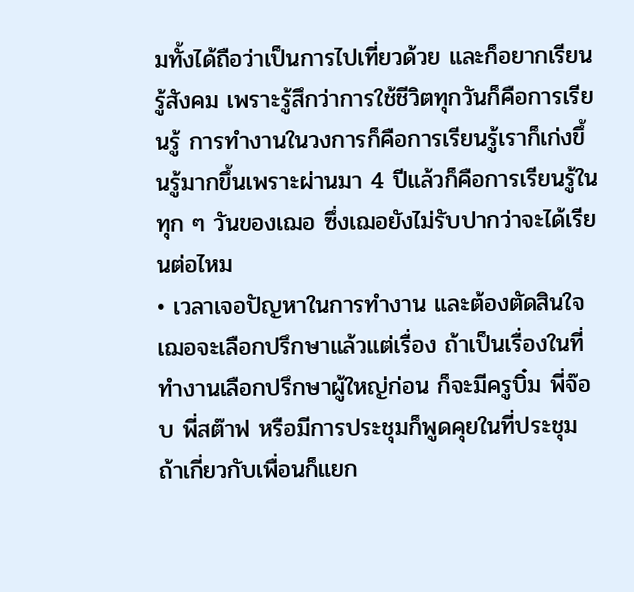มทั้งได้ถือว่าเป็นการไปเที่ยวด้วย และก็อยากเรียนรู้สังคม เพราะรู้สึกว่าการใช้ชีวิตทุกวันก็คือการเรียนรู้ การทำงานในวงการก็คือการเรียนรู้เราก็เก่งขึ้นรู้มากขึ้นเพราะผ่านมา 4 ปีแล้วก็คือการเรียนรู้ในทุก ๆ วันของเฌอ ซึ่งเฌอยังไม่รับปากว่าจะได้เรียนต่อไหม
• เวลาเจอปัญหาในการทำงาน และต้องตัดสินใจ เฌอจะเลือกปรึกษาแล้วแต่เรื่อง ถ้าเป็นเรื่องในที่ทำงานเลือกปรึกษาผู้ใหญ่ก่อน ก็จะมีครูบิ๋ม พี่จ๊อบ พี่สต๊าฟ หรือมีการประชุมก็พูดคุยในที่ประชุม ถ้าเกี่ยวกับเพื่อนก็แยก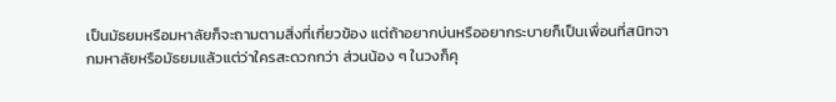เป็นมัธยมหรือมหาลัยก็จะถามตามสิ่งที่เกี่ยวข้อง แต่ถ้าอยากบ่นหรืออยากระบายก็เป็นเพื่อนที่สนิทจากมหาลัยหรือมัธยมแล้วแต่ว่าใครสะดวกกว่า ส่วนน้อง ๆ ในวงก็คุ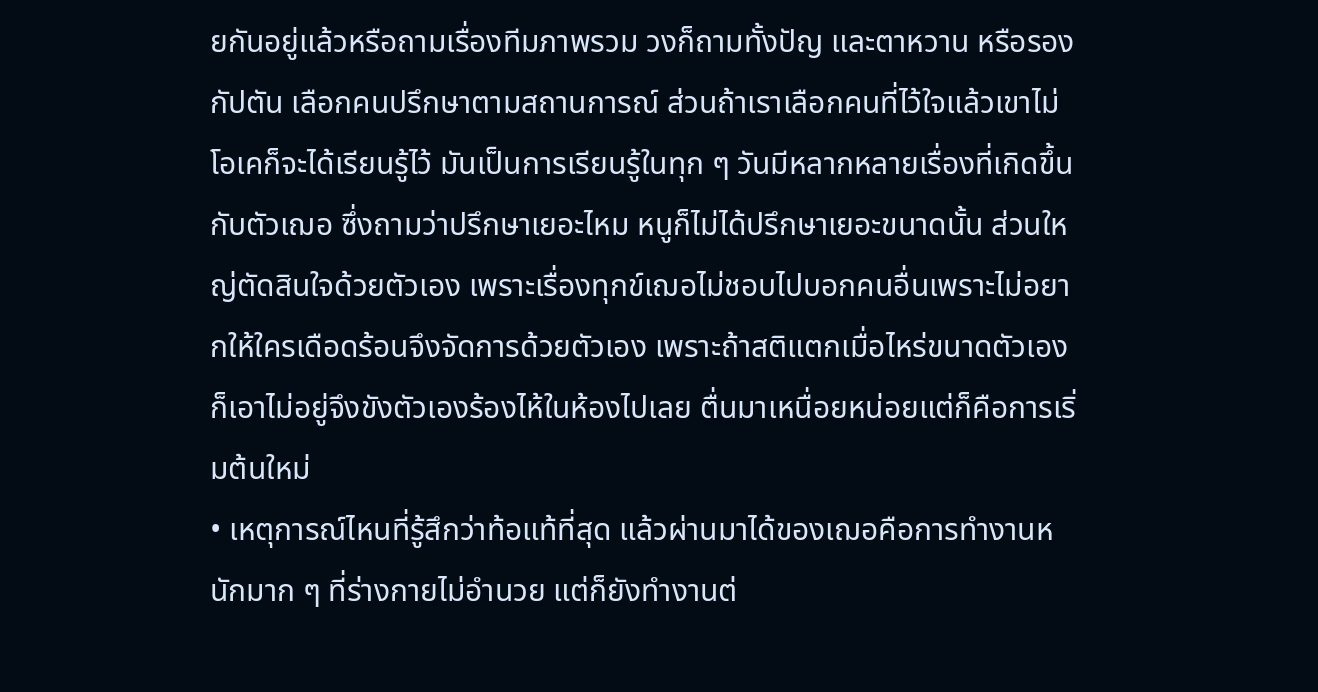ยกันอยู่แล้วหรือถามเรื่องทีมภาพรวม วงก็ถามทั้งปัญ และตาหวาน หรือรองกัปตัน เลือกคนปรึกษาตามสถานการณ์ ส่วนถ้าเราเลือกคนที่ไว้ใจแล้วเขาไม่โอเคก็จะได้เรียนรู้ไว้ มันเป็นการเรียนรู้ในทุก ๆ วันมีหลากหลายเรื่องที่เกิดขึ้นกับตัวเฌอ ซึ่งถามว่าปรึกษาเยอะไหม หนูก็ไม่ได้ปรึกษาเยอะขนาดนั้น ส่วนใหญ่ตัดสินใจด้วยตัวเอง เพราะเรื่องทุกข์เฌอไม่ชอบไปบอกคนอื่นเพราะไม่อยากให้ใครเดือดร้อนจึงจัดการด้วยตัวเอง เพราะถ้าสติแตกเมื่อไหร่ขนาดตัวเองก็เอาไม่อยู่จึงขังตัวเองร้องไห้ในห้องไปเลย ตื่นมาเหนื่อยหน่อยแต่ก็คือการเริ่มต้นใหม่
• เหตุการณ์ไหนที่รู้สึกว่าท้อแท้ที่สุด แล้วผ่านมาได้ของเฌอคือการทำงานหนักมาก ๆ ที่ร่างกายไม่อำนวย แต่ก็ยังทำงานต่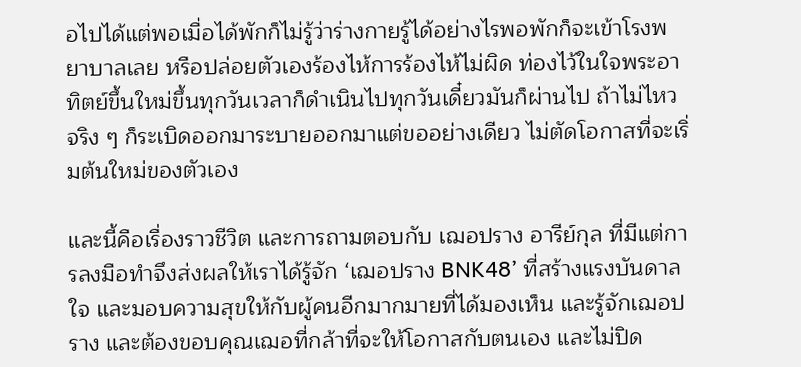อไปได้แต่พอเมื่อได้พักก็ไม่รู้ว่าร่างกายรู้ได้อย่างไรพอพักก็จะเข้าโรงพยาบาลเลย หรือปล่อยตัวเองร้องไห้การร้องไห้ไม่ผิด ท่องไว้ในใจพระอาทิตย์ขึ้นใหม่ขึ้นทุกวันเวลาก็ดำเนินไปทุกวันเดี๋ยวมันก็ผ่านไป ถ้าไม่ไหวจริง ๆ ก็ระเบิดออกมาระบายออกมาแต่ขออย่างเดียว ไม่ตัดโอกาสที่จะเริ่มต้นใหม่ของตัวเอง

และนี้คือเรื่องราวชีวิต และการถามตอบกับ เฌอปราง อารีย์กุล ที่มีแต่การลงมือทำจึงส่งผลให้เราได้รู้จัก ‘เฌอปราง BNK48’ ที่สร้างแรงบันดาลใจ และมอบความสุขให้กับผู้คนอีกมากมายที่ได้มองเห็น และรู้จักเฌอปราง และต้องขอบคุณเฌอที่กล้าที่จะให้โอกาสกับตนเอง และไม่ปิด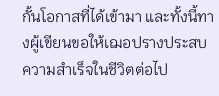กั้นโอกาสที่ได้เข้ามา และทั้งนี้ทางผู้เขียนขอให้เฌอปรางประสบความสำเร็จในชีวิตต่อไป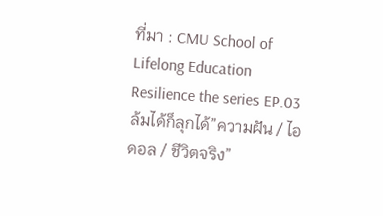ที่มา : CMU School of Lifelong Education Resilience the series EP.03 ล้มได้ก็ลุกได้”ความฝัน / ไอดอล / ชีวิตจริง”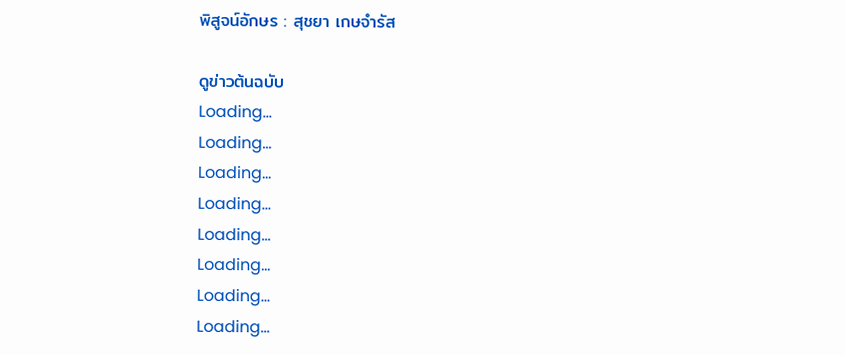พิสูจน์อักษร : สุชยา เกษจำรัส

ดูข่าวต้นฉบับ
Loading...
Loading...
Loading...
Loading...
Loading...
Loading...
Loading...
Loading...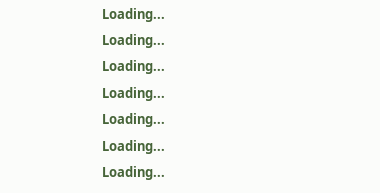Loading...
Loading...
Loading...
Loading...
Loading...
Loading...
Loading...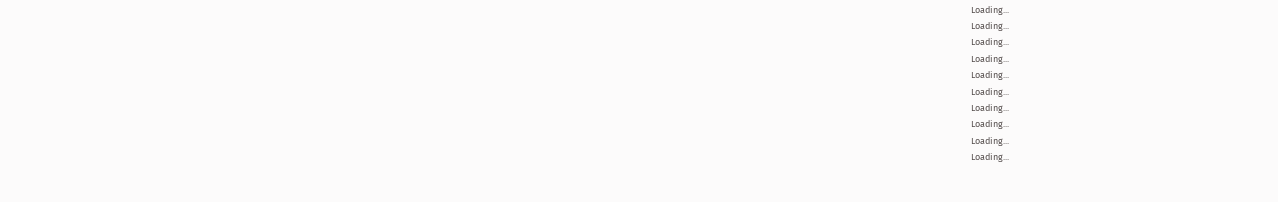Loading...
Loading...
Loading...
Loading...
Loading...
Loading...
Loading...
Loading...
Loading...
Loading...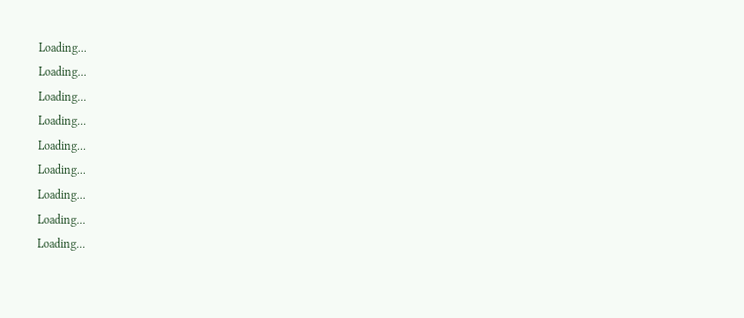Loading...
Loading...
Loading...
Loading...
Loading...
Loading...
Loading...
Loading...
Loading...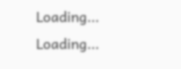Loading...
Loading...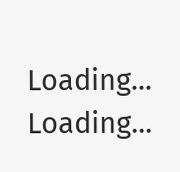Loading...
Loading...